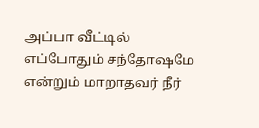அப்பா வீட்டில் எப்போதும் சந்தோஷமே
என்றும் மாறாதவர் நீர்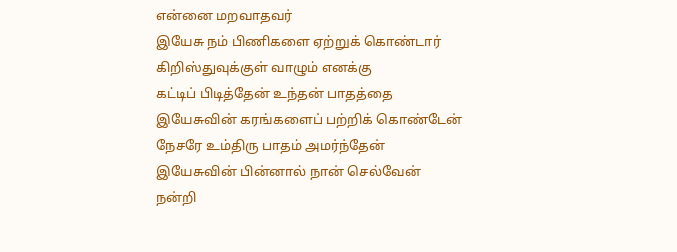என்னை மறவாதவர்
இயேசு நம் பிணிகளை ஏற்றுக் கொண்டார்
கிறிஸ்துவுக்குள் வாழும் எனக்கு
கட்டிப் பிடித்தேன் உந்தன் பாதத்தை
இயேசுவின் கரங்களைப் பற்றிக் கொண்டேன்
நேசரே உம்திரு பாதம் அமர்ந்தேன்
இயேசுவின் பின்னால் நான் செல்வேன்
நன்றி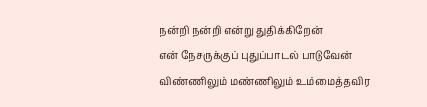நன்றி நன்றி என்று துதிக்கிறேன்
என் நேசருக்குப் புதுப்பாடல் பாடுவேன்
விண்ணிலும் மண்ணிலும் உம்மைத்தவிர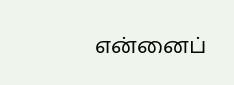என்னைப்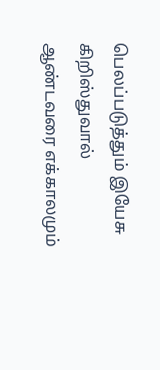பெலப்படுத்தும் இயேசு கிறிஸ்துவால்
ஆண்டவரை எக்காலமும்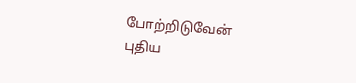போற்றிடுவேன்
புதிய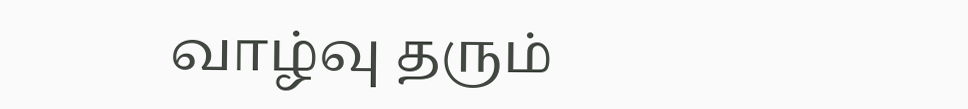வாழ்வு தரும்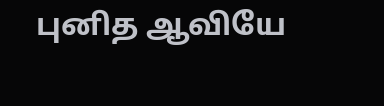புனித ஆவியே